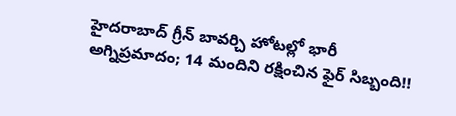హైదరాబాద్ గ్రీన్ బావర్చి హోటల్లో భారీ అగ్నిప్రమాదం; 14 మందిని రక్షించిన ఫైర్ సిబ్బంది!!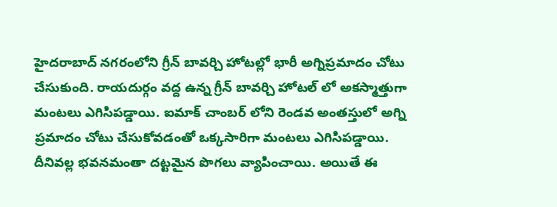హైదరాబాద్ నగరంలోని గ్రీన్ బావర్చి హోటల్లో భారీ అగ్నిప్రమాదం చోటు చేసుకుంది. రాయదుర్గం వద్ద ఉన్న గ్రీన్ బావర్చి హోటల్ లో అకస్మాత్తుగా మంటలు ఎగిసిపడ్డాయి. ఐమాక్ చాంబర్ లోని రెండవ అంతస్తులో అగ్ని ప్రమాదం చోటు చేసుకోవడంతో ఒక్కసారిగా మంటలు ఎగిసిపడ్డాయి. దీనివల్ల భవనమంతా దట్టమైన పొగలు వ్యాపించాయి. అయితే ఈ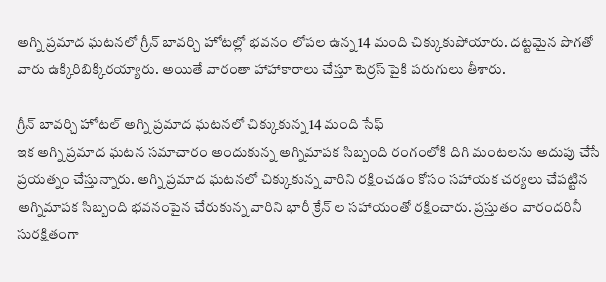అగ్ని ప్రమాద ఘటనలో గ్రీన్ బావర్చి హోటల్లో భవనం లోపల ఉన్న 14 మంది చిక్కుకుపోయారు. దట్టమైన పొగతో వారు ఉక్కిరిబిక్కిరయ్యారు. అయితే వారంతా హాహాకారాలు చేస్తూ టెర్రస్ పైకి పరుగులు తీశారు.

గ్రీన్ బావర్చి హోటల్ అగ్ని ప్రమాద ఘటనలో చిక్కుకున్న 14 మంది సేఫ్
ఇక అగ్ని ప్రమాద ఘటన సమాచారం అందుకున్న అగ్నిమాపక సిబ్బంది రంగంలోకి దిగి మంటలను అదుపు చేసే ప్రయత్నం చేస్తున్నారు. అగ్ని ప్రమాద ఘటనలో చిక్కుకున్న వారిని రక్షించడం కోసం సహాయక చర్యలు చేపట్టిన అగ్నిమాపక సిబ్బంది భవనంపైన చేరుకున్న వారిని భారీ క్రేన్ ల సహాయంతో రక్షించారు. ప్రస్తుతం వారందరినీ సురక్షితంగా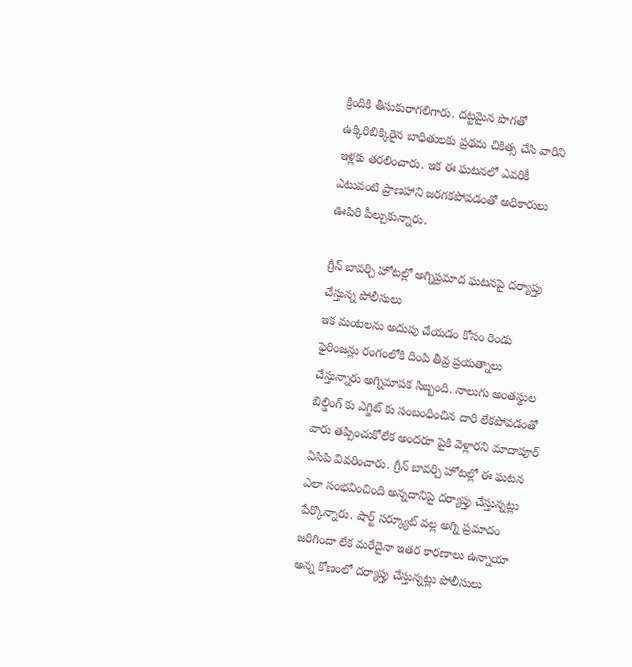క్రిందికి తీసుకురాగలిగారు. దట్టమైన పొగతో ఉక్కిరిబిక్కిరైన బాధితులకు ప్రథమ చికిత్స చేసి వారిని ఇళ్లకు తరలించారు. ఇక ఈ ఘటనలో ఎవరికీ ఎటువంటి ప్రాణహాని జరగకపోవడంతో అధికారులు ఊపిరి పీల్చుకున్నారు.

గ్రీన్ బావర్చి హోటల్లో అగ్నిప్రమాద ఘటనపై దర్యాప్తు చేస్తున్న పోలీసులు
ఇక మంటలను అదుపు చేయడం కోసం రెండు ఫైరింజన్లు రంగంలోకి దింపి తీవ్ర ప్రయత్నాలు చేస్తున్నారు అగ్నిమాపక సిబ్బంది. నాలుగు అంతస్థుల బిల్డింగ్ కు ఎగ్జిట్ కు సంబంధించిన దారి లేకపోవడంతో వారు తప్పించుకోలేక అందరూ పైకి వెళ్లారని మాదాపూర్ ఏసిపి వివరించారు. గ్రీన్ బావర్చి హోటల్లో ఈ ఘటన ఎలా సంభవించింది అన్నదానిపై దర్యాప్తు చేస్తున్నట్లు పేర్కొన్నారు. షార్ట్ సర్క్యూట్ వల్ల అగ్ని ప్రమాదం జరిగిందా లేక మరేదైనా ఇతర కారణాలు ఉన్నాయా అన్న కోణంలో దర్యాప్తు చేస్తున్నట్లు పోలీసులు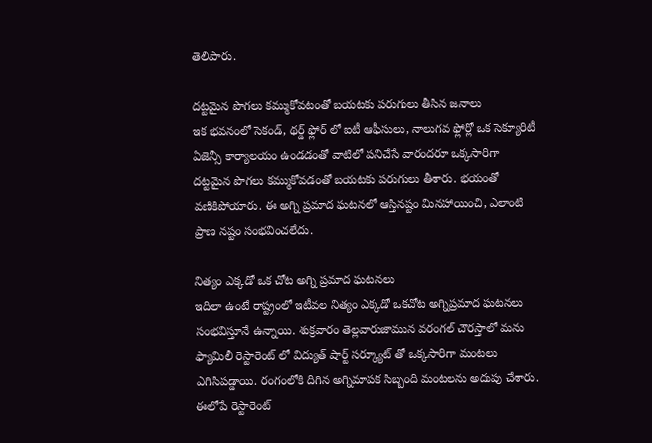తెలిపారు.

దట్టమైన పొగలు కమ్ముకోవటంతో బయటకు పరుగులు తీసిన జనాలు
ఇక భవనంలో సెకండ్, థర్డ్ ఫ్లోర్ లో ఐటీ ఆఫీసులు, నాలుగవ ఫ్లోర్లో ఒక సెక్యూరిటీ ఏజెన్సీ కార్యాలయం ఉండడంతో వాటిలో పనిచేసే వారందరూ ఒక్కసారిగా దట్టమైన పొగలు కమ్ముకోవడంతో బయటకు పరుగులు తీశారు. భయంతో వణికిపోయారు. ఈ అగ్ని ప్రమాద ఘటనలో ఆస్తినష్టం మినహాయించి, ఎలాంటి ప్రాణ నష్టం సంభవించలేదు.

నిత్యం ఎక్కడో ఒక చోట అగ్ని ప్రమాద ఘటనలు
ఇదిలా ఉంటే రాష్ట్రంలో ఇటీవల నిత్యం ఎక్కడో ఒకచోట అగ్నిప్రమాద ఘటనలు సంభవిస్తూనే ఉన్నాయి. శుక్రవారం తెల్లవారుజామున వరంగల్ చౌరస్తాలో మను ఫ్యామిలీ రెస్టారెంట్ లో విద్యుత్ షార్ట్ సర్క్యూట్ తో ఒక్కసారిగా మంటలు ఎగిసిపడ్డాయి. రంగంలోకి దిగిన అగ్నిమాపక సిబ్బంది మంటలను అదుపు చేశారు. ఈలోపే రెస్టారెంట్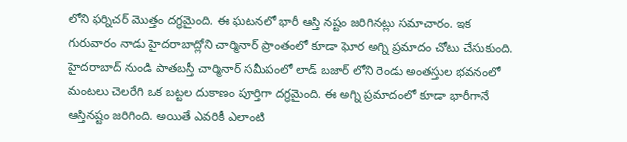లోని ఫర్నిచర్ మొత్తం దగ్ధమైంది. ఈ ఘటనలో భారీ ఆస్తి నష్టం జరిగినట్లు సమాచారం. ఇక గురువారం నాడు హైదరాబాద్లోని చార్మినార్ ప్రాంతంలో కూడా ఘోర అగ్ని ప్రమాదం చోటు చేసుకుంది. హైదరాబాద్ నుండి పాతబస్తీ చార్మినార్ సమీపంలో లాడ్ బజార్ లోని రెండు అంతస్తుల భవనంలో మంటలు చెలరేగి ఒక బట్టల దుకాణం పూర్తిగా దగ్ధమైంది. ఈ అగ్ని ప్రమాదంలో కూడా భారీగానే ఆస్తినష్టం జరిగింది. అయితే ఎవరికీ ఎలాంటి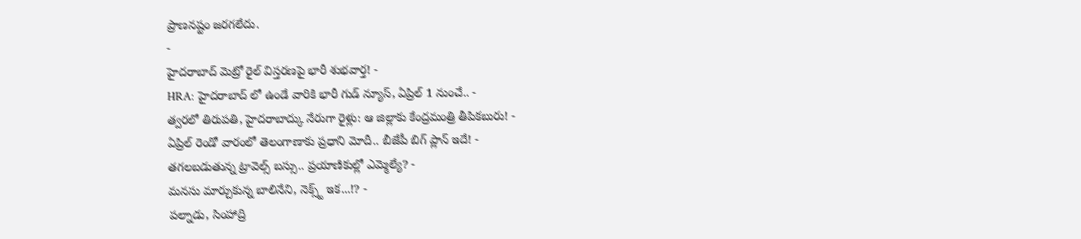ప్రాణనష్టం జరగలేదు.
-
హైదరాబాద్ మెట్రో రైల్ విస్తరణపై భారీ శుభవార్త! -
HRA: హైదరాబాద్ లో ఉండే వారికి భారీ గుడ్ న్యూస్, ఏప్రిల్ 1 నుంచే.. -
త్వరలో తిరుపతి, హైదరాబాద్కు నేరుగా రైళ్లు: ఆ జిల్లాకు కేంద్రమంత్రి తీపికబురు! -
ఏప్రిల్ రెండో వారంలో తెలంగాణాకు ప్రధాని మోదీ.. బీజేపీ బిగ్ ప్లాన్ ఇదే! -
తగలబడుతున్న ట్రావెల్స్ బస్సు.. ప్రయాణికుల్లో ఎమ్మెల్యే? -
మనసు మార్చుకున్న బాలినేని, నెక్స్ట్ ఇక...!? -
పల్నాడు, సింహాద్రి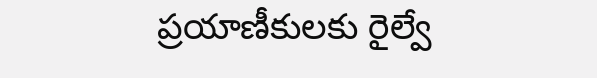ప్రయాణీకులకు రైల్వే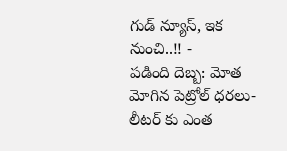గుడ్ న్యూస్, ఇక నుంచి..!! -
పడింది దెబ్బ: మోత మోగిన పెట్రోల్ ధరలు- లీటర్ కు ఎంత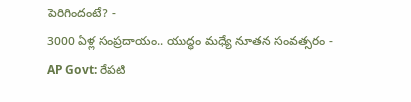పెరిగిందంటే? -
3000 ఏళ్ల సంప్రదాయం.. యుద్ధం మధ్యే నూతన సంవత్సరం -
AP Govt: రేపటి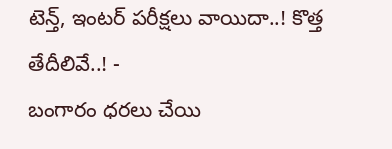టెన్త్, ఇంటర్ పరీక్షలు వాయిదా..! కొత్త తేదీలివే..! -
బంగారం ధరలు చేయి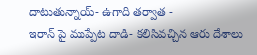దాటుతున్నాయ్- ఉగాది తర్వాత -
ఇరాన్ పై ముప్పేట దాడి- కలిసివచ్చిన ఆరు దేశాలు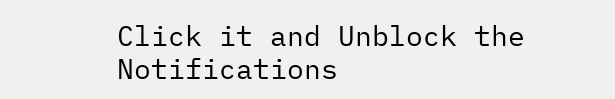Click it and Unblock the Notifications